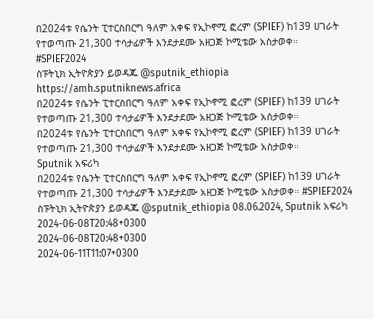በ2024ቱ የሴንት ፒተርስበርግ ዓለም አቀፍ የኢኮኖሚ ፎረም (SPIEF) ከ139 ሀገራት የተወጣጡ 21,300 ተሳታፊዎች እንደታደሙ አዘጋጅ ኮሚቴው አስታወቀ።
#SPIEF2024
ስፑትኒክ ኢትዮጵያን ይወዳጁ @sputnik_ethiopia
https://amh.sputniknews.africa
በ2024ቱ የሴንት ፒተርስበርግ ዓለም አቀፍ የኢኮኖሚ ፎረም (SPIEF) ከ139 ሀገራት የተወጣጡ 21,300 ተሳታፊዎች እንደታደሙ አዘጋጅ ኮሚቴው አስታወቀ።
በ2024ቱ የሴንት ፒተርስበርግ ዓለም አቀፍ የኢኮኖሚ ፎረም (SPIEF) ከ139 ሀገራት የተወጣጡ 21,300 ተሳታፊዎች እንደታደሙ አዘጋጅ ኮሚቴው አስታወቀ።
Sputnik አፍሪካ
በ2024ቱ የሴንት ፒተርስበርግ ዓለም አቀፍ የኢኮኖሚ ፎረም (SPIEF) ከ139 ሀገራት የተወጣጡ 21,300 ተሳታፊዎች እንደታደሙ አዘጋጅ ኮሚቴው አስታወቀ። #SPIEF2024 ስፑትኒክ ኢትዮጵያን ይወዳጁ @sputnik_ethiopia 08.06.2024, Sputnik አፍሪካ
2024-06-08T20:48+0300
2024-06-08T20:48+0300
2024-06-11T11:07+0300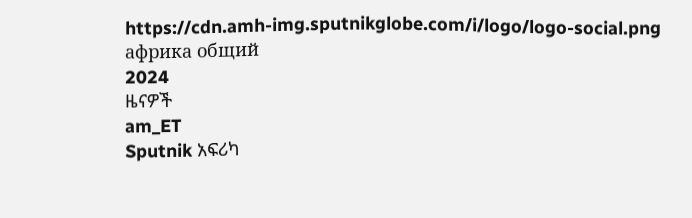https://cdn.amh-img.sputnikglobe.com/i/logo/logo-social.png
африка общий
2024
ዜናዎች
am_ET
Sputnik አፍሪካ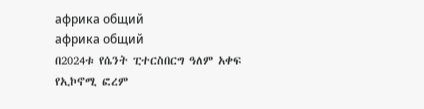африка общий
африка общий
በ2024ቱ የሴንት ፒተርስበርግ ዓለም አቀፍ የኢኮኖሚ ፎረም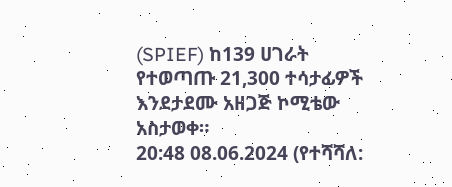(SPIEF) ከ139 ሀገራት የተወጣጡ 21,300 ተሳታፊዎች እንደታደሙ አዘጋጅ ኮሚቴው አስታወቀ።
20:48 08.06.2024 (የተሻሻለ: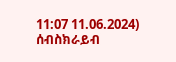11:07 11.06.2024)
ሰብስክራይብ